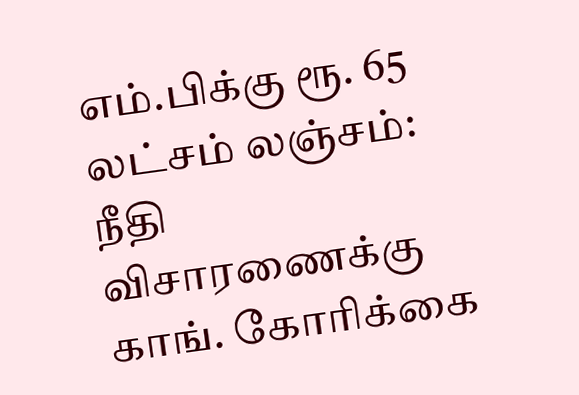எம்.பிக்கு ரூ. 65 லட்சம் லஞ்சம்: நீதி விசாரணைக்கு காங். கோரிக்கை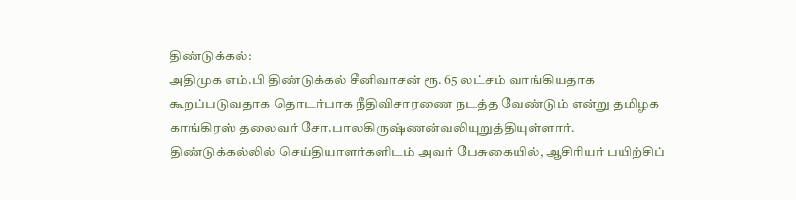திண்டுக்கல்:
அதிமுக எம்.பி திண்டுக்கல் சீனிவாசன் ரூ. 65 லட்சம் வாங்கியதாக கூறப்படுவதாக தொடர்பாக நீதிவிசாரணை நடத்த வேண்டும் என்று தமிழக காங்கிரஸ் தலைவர் சோ.பாலகிருஷ்ணன்வலியுறுத்தியுள்ளார்.
திண்டுக்கல்லில் செய்தியாளர்களிடம் அவர் பேசுகையில், ஆசிரியர் பயிற்சிப்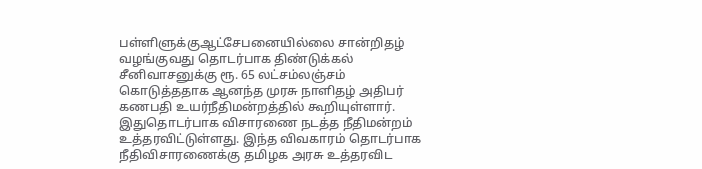பள்ளிளுக்குஆட்சேபனையில்லை சான்றிதழ் வழங்குவது தொடர்பாக திண்டுக்கல் சீனிவாசனுக்கு ரூ. 65 லட்சம்லஞ்சம் கொடுத்ததாக ஆனந்த முரசு நாளிதழ் அதிபர் கணபதி உயர்நீதிமன்றத்தில் கூறியுள்ளார்.
இதுதொடர்பாக விசாரணை நடத்த நீதிமன்றம் உத்தரவிட்டுள்ளது. இந்த விவகாரம் தொடர்பாக நீதிவிசாரணைக்கு தமிழக அரசு உத்தரவிட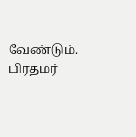வேண்டும்.
பிரதமர்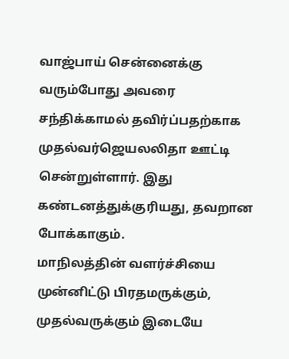வாஜ்பாய் சென்னைக்கு வரும்போது அவரை சந்திக்காமல் தவிர்ப்பதற்காக முதல்வர்ஜெயலலிதா ஊட்டி சென்றுள்ளார். இது கண்டனத்துக்குரியது, தவறான போக்காகும்.
மாநிலத்தின் வளர்ச்சியை முன்னிட்டு பிரதமருக்கும், முதல்வருக்கும் இடையே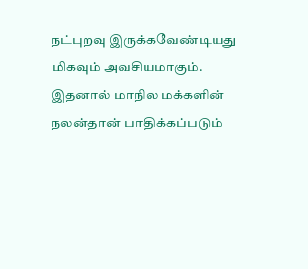நட்புறவு இருக்கவேண்டியது மிகவும் அவசியமாகும். இதனால் மாநில மக்களின் நலன்தான் பாதிக்கப்படும்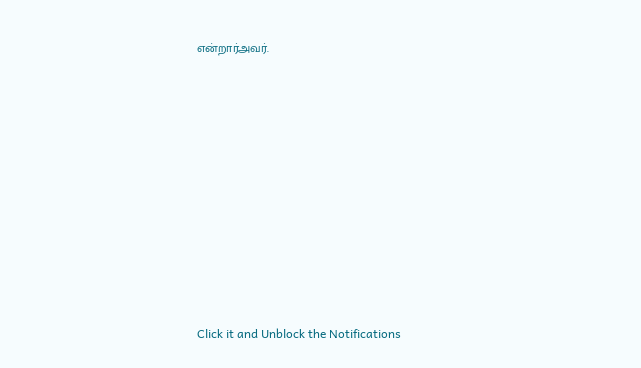என்றார்அவர்.












Click it and Unblock the Notifications